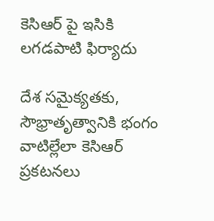కెసిఆర్ పై ఇసికి లగడపాటి ఫిర్యాదు

దేశ సమైక్యతకు, సౌభ్రాతృత్వానికి భంగం వాటిల్లేలా కెసిఆర్ ప్రకటనలు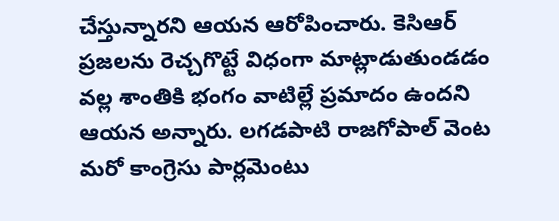చేస్తున్నారని ఆయన ఆరోపించారు. కెసిఆర్ ప్రజలను రెచ్చగొట్టే విధంగా మాట్లాడుతుండడం వల్ల శాంతికి భంగం వాటిల్లే ప్రమాదం ఉందని ఆయన అన్నారు. లగడపాటి రాజగోపాల్ వెంట మరో కాంగ్రెసు పార్లమెంటు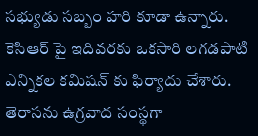సభ్యుడు సబ్బం హరి కూడా ఉన్నారు. కెసిఆర్ పై ఇదివరకు ఒకసారి లగడపాటి ఎన్నికల కమిషన్ కు ఫిర్యాదు చేశారు. తెరాసను ఉగ్రవాద సంస్థగా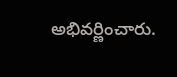అభివర్ణించారు.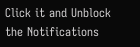Click it and Unblock the Notifications